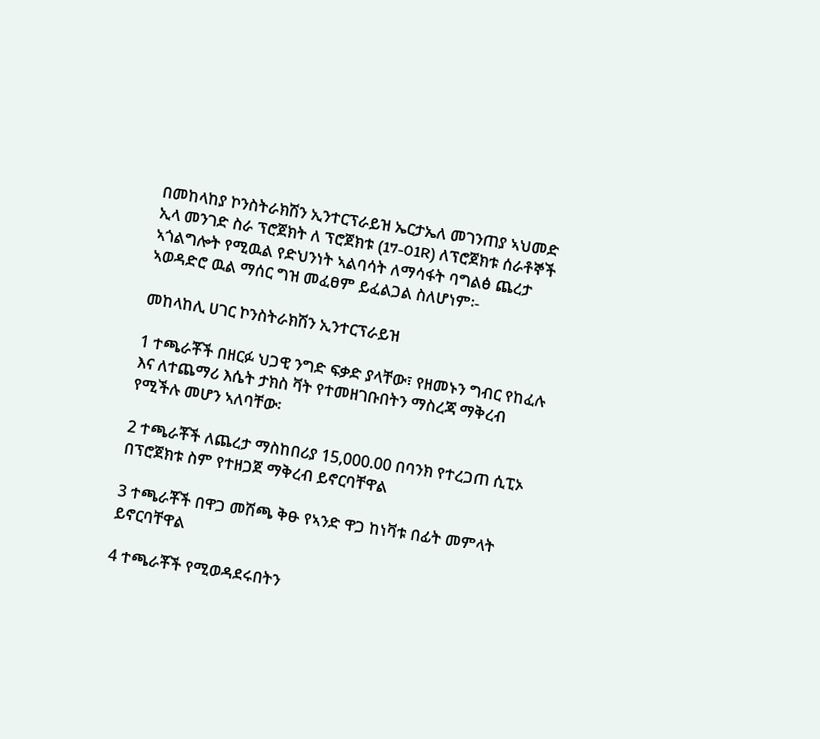በመከላከያ ኮንስትራክሽን ኢንተርፕራይዝ ኤርታኤለ መገንጠያ ኣህመድ ኢላ መንገድ ስራ ፕሮጀክት ለ ፕሮጀክቱ (17-01R) ለፕሮጀክቱ ሰራቶኞች ኣጎልግሎት የሚዉል የድህንነት ኣልባሳት ለማሳፋት ባግልፅ ጨረታ ኣወዳድሮ ዉል ማሰር ግዝ መፈፀም ይፈልጋል ስለሆነም፡-

መከላከሊ ሀገር ኮንስትራክሽን ኢንተርፕራይዝ

1 ተጫራቾች በዘርፉ ህጋዊ ንግድ ፍቃድ ያላቸው፣ የዘመኑን ግብር የከፈሉ እና ለተጨማሪ እሴት ታክስ ቫት የተመዘገቡበትን ማስረጃ ማቅረብ የሚችሉ መሆን ኣለባቸው፡

2 ተጫራቾች ለጨረታ ማስከበሪያ 15,000.00 በባንክ የተረጋጠ ሲፒኦ በፕሮጀክቱ ስም የተዘጋጀ ማቅረብ ይኖርባቸዋል

3 ተጫራቾች በዋጋ መሽጫ ቅፁ የኣንድ ዋጋ ከነቫቱ በፊት መምላት ይኖርባቸዋል

4 ተጫራቾች የሚወዳደሩበትን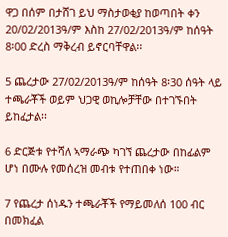ዋጋ በሰም በታሸገ ይህ ማስታወቂያ ከወጣበት ቀን 20/02/2013ዓ/ም እስከ 27/02/2013ዓ/ም ከሰዓት 8፡00 ድረስ ማቅረብ ይኖርባቸዋል፡፡

5 ጨረታው 27/02/2013ዓ/ም ከሰዓት 8፡30 ሰዓት ላይ ተጫራቾች ወይም ህጋዊ ወኪሎቻቸው በተገኙበት ይከፈታል፡፡

6 ድርጅቱ የተሻለ ኣማራጭ ካገኘ ጨረታው በከፊልም ሆነ በሙሉ የመሰረዝ መብቱ የተጠበቀ ነው።

7 የጨረታ ሰነዱን ተጫራቾች የማይመለሰ 100 ብር በመክፈል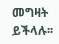መግዛት ይችላሉ፡፡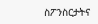ስፖንስርታትና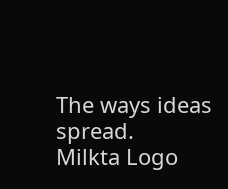The ways ideas spread.
Milkta Logo